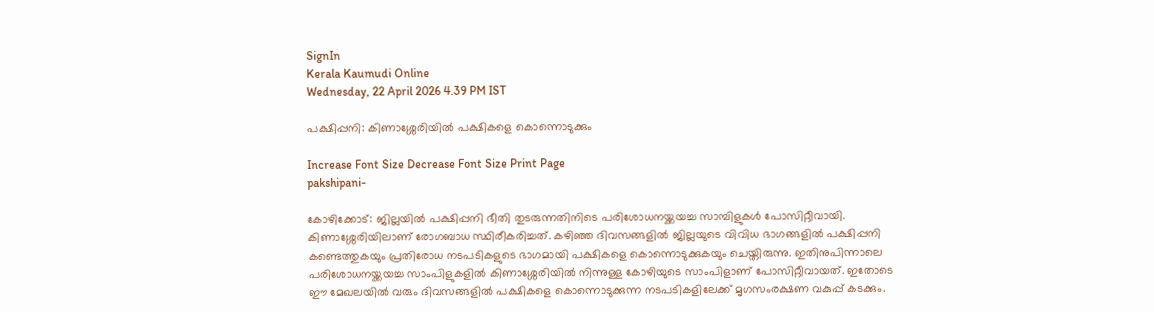SignIn
Kerala Kaumudi Online
Wednesday, 22 April 2026 4.39 PM IST

പക്ഷിപ്പനി: കിണാശ്ശേരിയിൽ പക്ഷികളെ കൊന്നൊടുക്കും

Increase Font Size Decrease Font Size Print Page
pakshipani-

കോഴിക്കോട്: ജില്ലയിൽ പക്ഷിപ്പനി ഭീതി തുടരുന്നതിനിടെ പരിശോധനയ്ക്കയച്ച സാമ്പിളുകൾ പോസിറ്റീവായി. കിണാശ്ശേരിയിലാണ് രോഗബാധ സ്ഥിരീകരിച്ചത്. കഴിഞ്ഞ ദിവസങ്ങളിൽ ജില്ലയുടെ വിവിധ ഭാഗങ്ങളിൽ പക്ഷിപ്പനി കണ്ടെത്തുകയും പ്രതിരോധ നടപടികളുടെ ഭാഗമായി പക്ഷികളെ കൊന്നൊടുക്കുകയും ചെയ്തിരുന്നു. ഇതിനുപിന്നാലെ പരിശോധനയ്ക്കയച്ച സാംപിളുകളിൽ കിണാശ്ശേരിയിൽ നിന്നുള്ള കോഴിയുടെ സാംപിളാണ് പോസിറ്റീവായത്. ഇതോടെ ഈ മേഖലയിൽ വരും ദിവസങ്ങളിൽ പക്ഷികളെ കൊന്നൊടുക്കുന്ന നടപടികളിലേക്ക് മൃഗസംരക്ഷണ വകുപ്പ് കടക്കും.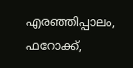എരഞ്ഞിപ്പാലം, ഫറോക്ക്,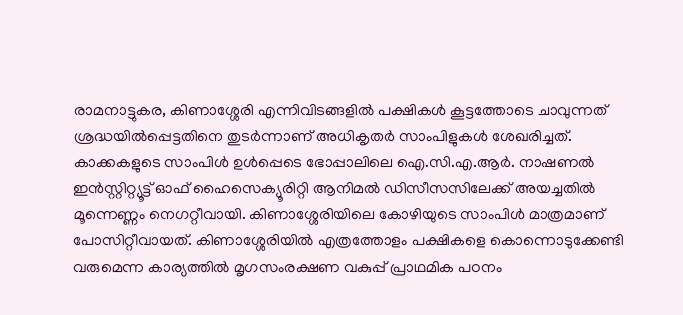രാമനാട്ടുകര, കിണാശ്ശേരി എന്നിവിടങ്ങളിൽ പക്ഷികൾ കൂട്ടത്തോടെ ചാവുന്നത് ശ്രദ്ധയിൽപ്പെട്ടതിനെ തുടർന്നാണ് അധികൃതർ സാംപിളുകൾ ശേഖരിച്ചത്. കാക്കകളുടെ സാംപിൾ ഉൾപ്പെടെ ഭോപ്പാലിലെ ഐ.സി.എ.ആർ. നാഷണൽ ഇൻസ്റ്റിറ്റ്യൂട്ട് ഓഫ് ഹൈസെക്യൂരിറ്റി ആനിമൽ ഡിസീസസിലേക്ക് അയച്ചതിൽ മൂന്നെണ്ണം നെഗറ്റീവായി. കിണാശ്ശേരിയിലെ കോഴിയുടെ സാംപിൾ മാത്രമാണ് പോസിറ്റീവായത്. കിണാശ്ശേരിയിൽ എത്രത്തോളം പക്ഷികളെ കൊന്നൊടുക്കേണ്ടി വരുമെന്ന കാര്യത്തിൽ മൃഗസംരക്ഷണ വകുപ്പ് പ്രാഥമിക പഠനം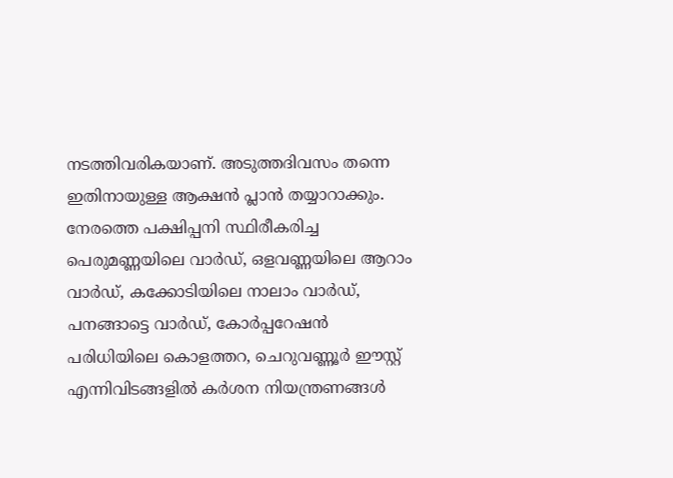നടത്തിവരികയാണ്. അടുത്തദിവസം തന്നെ ഇതിനായുള്ള ആക്ഷൻ പ്ലാൻ തയ്യാറാക്കും. നേരത്തെ പക്ഷിപ്പനി സ്ഥിരീകരിച്ച പെരുമണ്ണയിലെ വാർഡ്, ഒളവണ്ണയിലെ ആറാം വാർഡ്, കക്കോടിയിലെ നാലാം വാർഡ്, പനങ്ങാട്ടെ വാർഡ്, കോർപ്പറേഷൻ പരിധിയിലെ കൊളത്തറ, ചെറുവണ്ണൂർ ഈസ്റ്റ് എന്നിവിടങ്ങളിൽ കർശന നിയന്ത്രണങ്ങൾ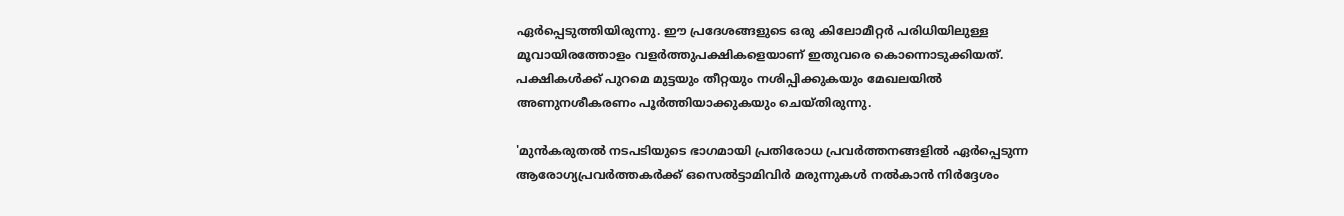ഏർപ്പെടുത്തിയിരുന്നു. ഈ പ്രദേശങ്ങളുടെ ഒരു കിലോമീറ്റർ പരിധിയിലുള്ള മൂവായിരത്തോളം വളർത്തുപക്ഷികളെയാണ് ഇതുവരെ കൊന്നൊടുക്കിയത്. പക്ഷികൾക്ക് പുറമെ മുട്ടയും തീറ്റയും നശിപ്പിക്കുകയും മേഖലയിൽ അണുനശീകരണം പൂർത്തിയാക്കുകയും ചെയ്‌തിരുന്നു.

'മുൻകരുതൽ നടപടിയുടെ ഭാഗമായി പ്രതിരോധ പ്രവർത്തനങ്ങളിൽ ഏർപ്പെടുന്ന ആരോഗ്യപ്രവർത്തകർക്ക് ഒസെൽട്ടാമിവിർ മരുന്നുകൾ നൽകാൻ നിർദ്ദേശം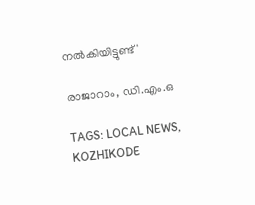നൽകിയിട്ടുണ്ട്'

രാജാറാം, ഡി.എം.ഒ

TAGS: LOCAL NEWS, KOZHIKODE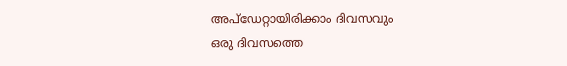അപ്ഡേറ്റായിരിക്കാം ദിവസവും
ഒരു ദിവസത്തെ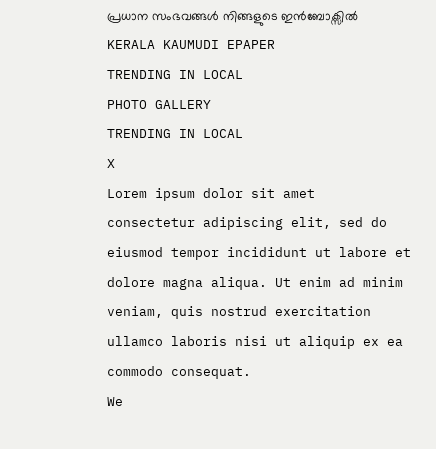പ്രധാന സംഭവങ്ങൾ നിങ്ങളുടെ ഇൻബോക്സിൽ
KERALA KAUMUDI EPAPER
TRENDING IN LOCAL
PHOTO GALLERY
TRENDING IN LOCAL
X
Lorem ipsum dolor sit amet
consectetur adipiscing elit, sed do eiusmod tempor incididunt ut labore et dolore magna aliqua. Ut enim ad minim veniam, quis nostrud exercitation ullamco laboris nisi ut aliquip ex ea commodo consequat.
We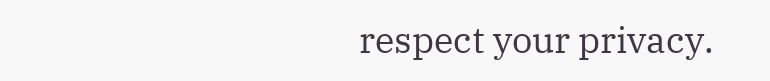respect your privacy.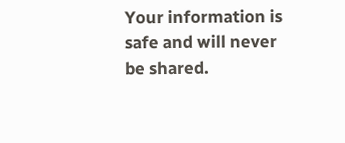Your information is safe and will never be shared.